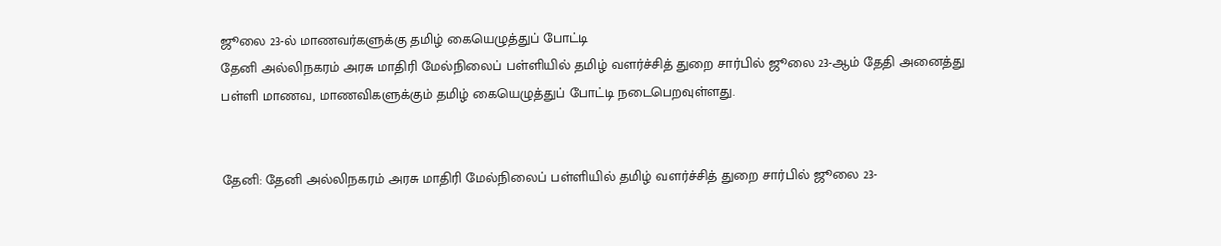ஜூலை 23-ல் மாணவர்களுக்கு தமிழ் கையெழுத்துப் போட்டி
தேனி அல்லிநகரம் அரசு மாதிரி மேல்நிலைப் பள்ளியில் தமிழ் வளர்ச்சித் துறை சார்பில் ஜூலை 23-ஆம் தேதி அனைத்து பள்ளி மாணவ, மாணவிகளுக்கும் தமிழ் கையெழுத்துப் போட்டி நடைபெறவுள்ளது.


தேனி: தேனி அல்லிநகரம் அரசு மாதிரி மேல்நிலைப் பள்ளியில் தமிழ் வளர்ச்சித் துறை சார்பில் ஜூலை 23-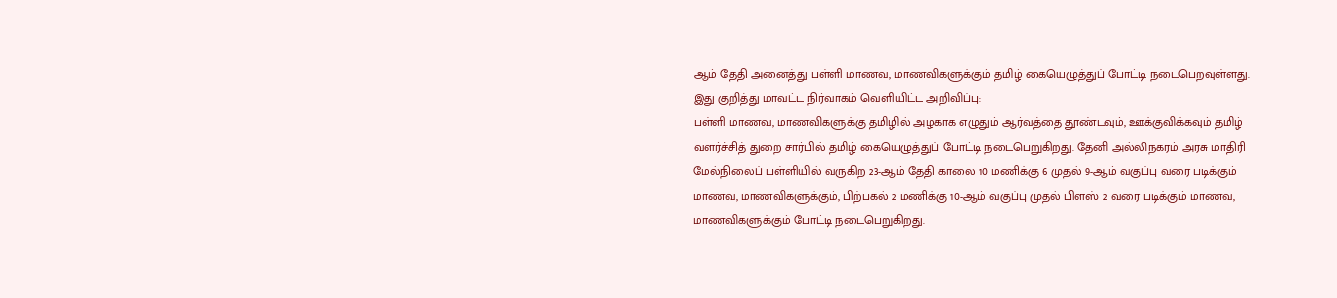ஆம் தேதி அனைத்து பள்ளி மாணவ, மாணவிகளுக்கும் தமிழ் கையெழுத்துப் போட்டி நடைபெறவுள்ளது.
இது குறித்து மாவட்ட நிர்வாகம் வெளியிட்ட அறிவிப்பு:
பள்ளி மாணவ, மாணவிகளுக்கு தமிழில் அழகாக எழுதும் ஆர்வத்தை தூண்டவும், ஊக்குவிக்கவும் தமிழ் வளர்ச்சித் துறை சார்பில் தமிழ் கையெழுத்துப் போட்டி நடைபெறுகிறது. தேனி அல்லிநகரம் அரசு மாதிரி மேல்நிலைப் பள்ளியில் வருகிற 23-ஆம் தேதி காலை 10 மணிக்கு 6 முதல் 9-ஆம் வகுப்பு வரை படிக்கும் மாணவ, மாணவிகளுக்கும், பிற்பகல் 2 மணிக்கு 10-ஆம் வகுப்பு முதல் பிளஸ் 2 வரை படிக்கும் மாணவ, மாணவிகளுக்கும் போட்டி நடைபெறுகிறது.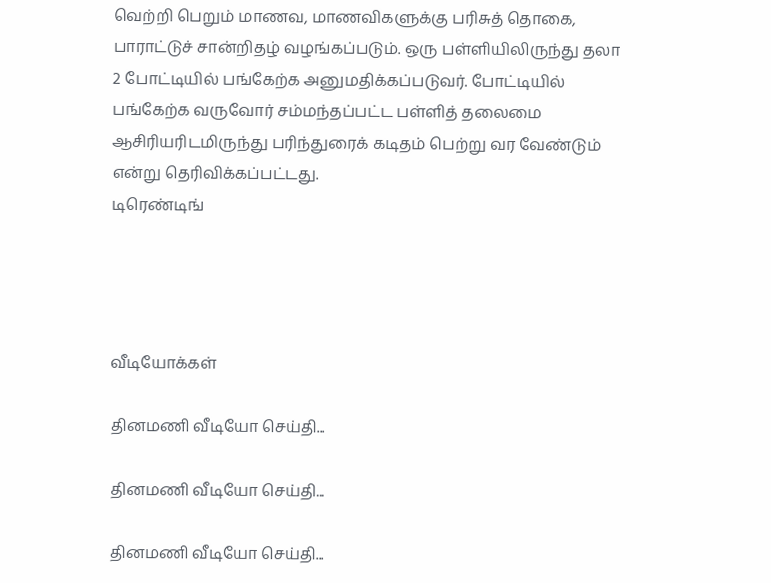வெற்றி பெறும் மாணவ, மாணவிகளுக்கு பரிசுத் தொகை, பாராட்டுச் சான்றிதழ் வழங்கப்படும். ஒரு பள்ளியிலிருந்து தலா 2 போட்டியில் பங்கேற்க அனுமதிக்கப்படுவர். போட்டியில் பங்கேற்க வருவோர் சம்மந்தப்பட்ட பள்ளித் தலைமை ஆசிரியரிடமிருந்து பரிந்துரைக் கடிதம் பெற்று வர வேண்டும் என்று தெரிவிக்கப்பட்டது.
டிரெண்டிங்




வீடியோக்கள்

தினமணி வீடியோ செய்தி...

தினமணி வீடியோ செய்தி...

தினமணி வீடியோ செய்தி...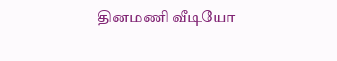தினமணி வீடியோ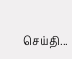செய்தி...